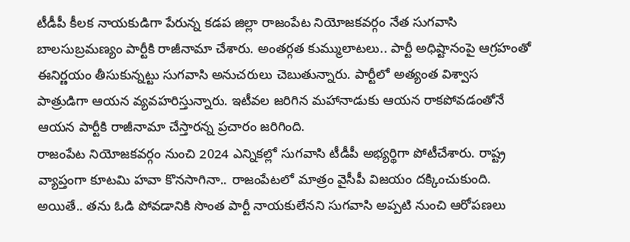టీడీపీ కీలక నాయకుడిగా పేరున్న కడప జిల్లా రాజంపేట నియోజకవర్గం నేత సుగవాసి బాలసుబ్రమణ్యం పార్టీకి రాజీనామా చేశారు. అంతర్గత కుమ్ములాటలు.. పార్టీ అధిష్టానంపై ఆగ్రహంతో ఈనిర్ణయం తీసుకున్నట్టు సుగవాసి అనుచరులు చెబుతున్నారు. పార్టీలో అత్యంత విశ్వాస పాత్రుడిగా ఆయన వ్యవహరిస్తున్నారు. ఇటీవల జరిగిన మహానాడుకు ఆయన రాకపోవడంతోనే ఆయన పార్టీకి రాజీనామా చేస్తారన్న ప్రచారం జరిగింది.
రాజంపేట నియోజకవర్గం నుంచి 2024 ఎన్నికల్లో సుగవాసి టీడీపీ అభ్యర్థిగా పోటీచేశారు. రాష్ట్ర వ్యాప్తంగా కూటమి హవా కొనసాగినా.. రాజంపేటలో మాత్రం వైసీపీ విజయం దక్కించుకుంది. అయితే.. తను ఓడి పోవడానికి సొంత పార్టీ నాయకులేనని సుగవాసి అప్పటి నుంచి ఆరోపణలు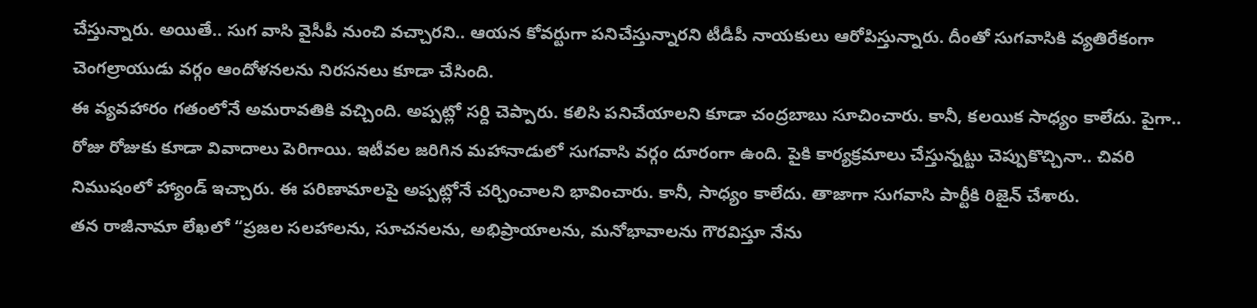చేస్తున్నారు. అయితే.. సుగ వాసి వైసీపీ నుంచి వచ్చారని.. ఆయన కోవర్టుగా పనిచేస్తున్నారని టీడీపీ నాయకులు ఆరోపిస్తున్నారు. దీంతో సుగవాసికి వ్యతిరేకంగా చెంగల్రాయుడు వర్గం ఆందోళనలను నిరసనలు కూడా చేసింది.
ఈ వ్యవహారం గతంలోనే అమరావతికి వచ్చింది. అప్పట్లో సర్ది చెప్పారు. కలిసి పనిచేయాలని కూడా చంద్రబాబు సూచించారు. కానీ, కలయిక సాధ్యం కాలేదు. పైగా.. రోజు రోజుకు కూడా వివాదాలు పెరిగాయి. ఇటీవల జరిగిన మహానాడులో సుగవాసి వర్గం దూరంగా ఉంది. పైకి కార్యక్రమాలు చేస్తున్నట్టు చెప్పుకొచ్చినా.. చివరి నిముషంలో హ్యాండ్ ఇచ్చారు. ఈ పరిణామాలపై అప్పట్లోనే చర్చించాలని భావించారు. కానీ, సాధ్యం కాలేదు. తాజాగా సుగవాసి పార్టీకి రిజైన్ చేశారు.
తన రాజీనామా లేఖలో “ప్రజల సలహాలను, సూచనలను, అభిప్రాయాలను, మనోభావాలను గౌరవిస్తూ నేను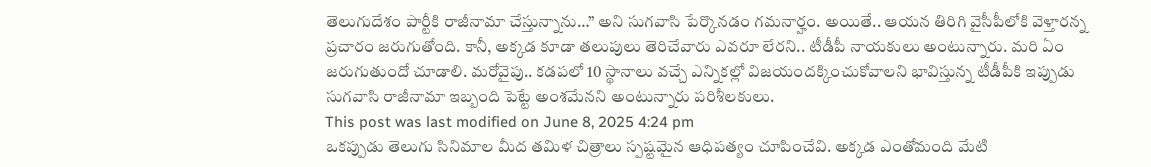తెలుగుదేశం పార్టీకి రాజీనామా చేస్తున్నాను…” అని సుగవాసి పేర్కొనడం గమనార్హం. అయితే.. ఆయన తిరిగి వైసీపీలోకి వెళ్తారన్న ప్రచారం జరుగుతోంది. కానీ, అక్కడ కూడా తలుపులు తెరిచేవారు ఎవరూ లేరని.. టీడీపీ నాయకులు అంటున్నారు. మరి ఏం జరుగుతుందో చూడాలి. మరోవైపు.. కడపలో 10 స్థానాలు వచ్చే ఎన్నికల్లో విజయందక్కించుకోవాలని భావిస్తున్న టీడీపీకి ఇప్పుడు సుగవాసి రాజీనామా ఇబ్బంది పెట్టే అంశమేనని అంటున్నారు పరిశీలకులు.
This post was last modified on June 8, 2025 4:24 pm
ఒకప్పుడు తెలుగు సినిమాల మీద తమిళ చిత్రాలు స్పష్టమైన ఆధిపత్యం చూపించేవి. అక్కడ ఎంతోమంది మేటి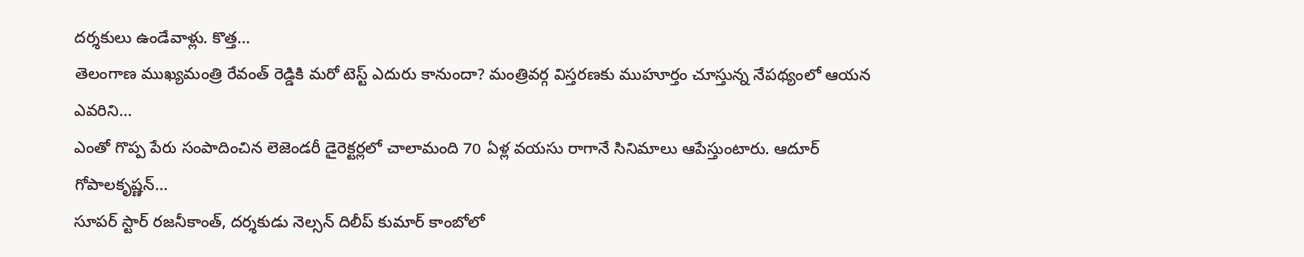దర్శకులు ఉండేవాళ్లు. కొత్త…
తెలంగాణ ముఖ్యమంత్రి రేవంత్ రెడ్డికి మరో టెస్ట్ ఎదురు కానుందా? మంత్రివర్గ విస్తరణకు ముహూర్తం చూస్తున్న నేపథ్యంలో ఆయన ఎవరిని…
ఎంతో గొప్ప పేరు సంపాదించిన లెజెండరీ డైరెక్టర్లలో చాలామంది 70 ఏళ్ల వయసు రాగానే సినిమాలు ఆపేస్తుంటారు. ఆదూర్ గోపాలకృష్ణన్…
సూపర్ స్టార్ రజనీకాంత్, దర్శకుడు నెల్సన్ దిలీప్ కుమార్ కాంబోలో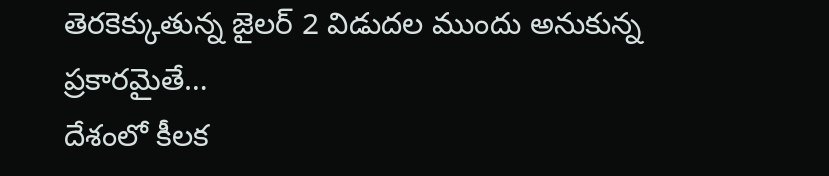తెరకెక్కుతున్న జైలర్ 2 విడుదల ముందు అనుకున్న ప్రకారమైతే…
దేశంలో కీలక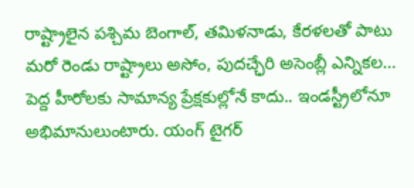రాష్ట్రాలైన పశ్చిమ బెంగాల్, తమిళనాడు, కేరళలతో పాటు మరో రెండు రాష్ట్రాలు అసోం, పుదచ్ఛేరి అసెంబ్లీ ఎన్నికల…
పెద్ద హీరోలకు సామాన్య ప్రేక్షకుల్లోనే కాదు.. ఇండస్ట్రీలోనూ అభిమానులుంటారు. యంగ్ టైగర్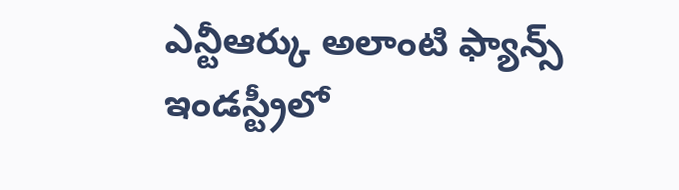ఎన్టీఆర్కు అలాంటి ఫ్యాన్స్ ఇండస్ట్రీలో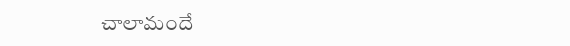చాలామందే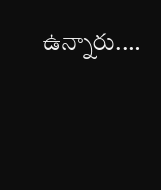ఉన్నారు.…